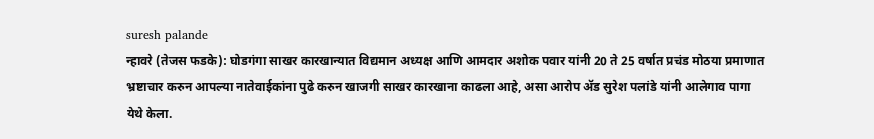suresh palande
न्हावरे (तेजस फडके): घोडगंगा साखर कारखान्यात विद्यमान अध्यक्ष आणि आमदार अशोक पवार यांनी 20 ते 25 वर्षात प्रचंड मोठया प्रमाणात भ्रष्टाचार करुन आपल्या नातेवाईकांना पुढे करुन खाजगी साखर कारखाना काढला आहे, असा आरोप ॲड सुरेश पलांडे यांनी आलेगाव पागा येथे केला.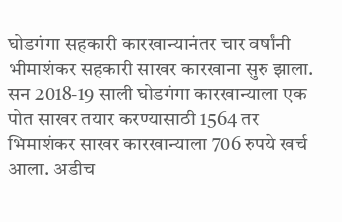घोडगंगा सहकारी कारखान्यानंतर चार वर्षांनी भीमाशंकर सहकारी साखर कारखाना सुरु झाला. सन 2018-19 साली घोडगंगा कारखान्याला एक पोत साखर तयार करण्यासाठी 1564 तर भिमाशंकर साखर कारखान्याला 706 रुपये खर्च आला. अडीच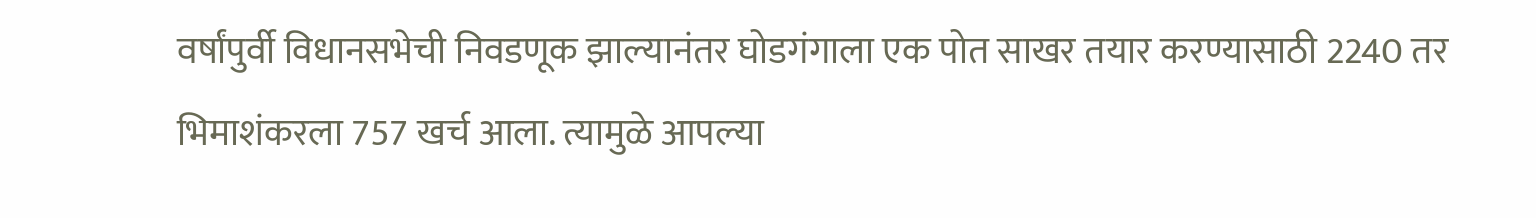वर्षांपुर्वी विधानसभेची निवडणूक झाल्यानंतर घोडगंगाला एक पोत साखर तयार करण्यासाठी 2240 तर भिमाशंकरला 757 खर्च आला. त्यामुळे आपल्या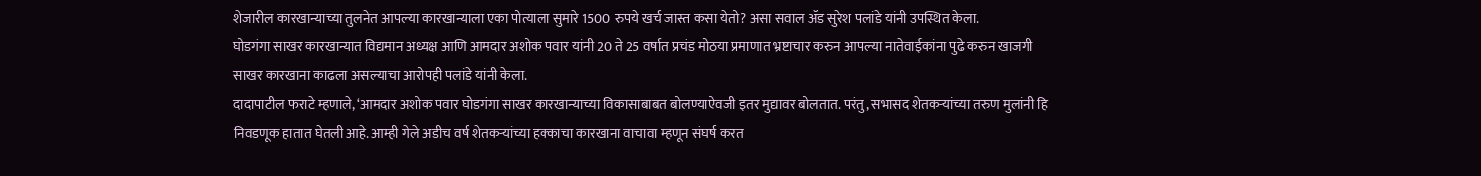शेजारील कारखान्याच्या तुलनेत आपल्या कारखान्याला एका पोत्याला सुमारे 1500 रुपये खर्च जास्त कसा येतो? असा सवाल ॲड सुरेश पलांडे यांनी उपस्थित केला.
घोडगंगा साखर कारखान्यात विद्यमान अध्यक्ष आणि आमदार अशोक पवार यांनी 20 ते 25 वर्षात प्रचंड मोठया प्रमाणात भ्रष्टाचार करुन आपल्या नातेवाईकांना पुढे करुन खाजगी साखर कारखाना काढला असल्याचा आरोपही पलांडे यांनी केला.
दादापाटील फराटे म्हणाले, ‘आमदार अशोक पवार घोडगंगा साखर कारखान्याच्या विकासाबाबत बोलण्याऐवजी इतर मुद्यावर बोलतात. परंतु, सभासद शेतकऱ्यांच्या तरुण मुलांनी हि निवडणूक हातात घेतली आहे. आम्ही गेले अडीच वर्ष शेतकऱ्यांच्या हक्काचा कारखाना वाचावा म्हणून संघर्ष करत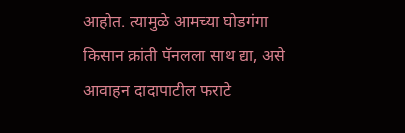आहोत. त्यामुळे आमच्या घोडगंगा किसान क्रांती पॅनलला साथ द्या, असे आवाहन दादापाटील फराटे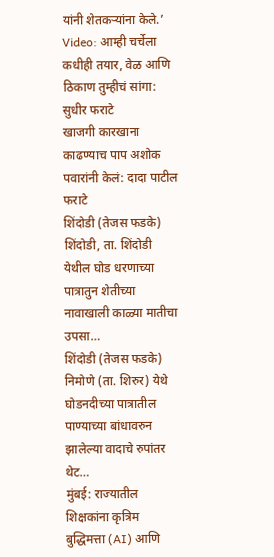यांनी शेतकऱ्यांना केले.’
Video: आम्ही चर्चेला कधीही तयार, वेळ आणि ठिकाण तुम्हीचं सांगा: सुधीर फराटे
खाजगी कारखाना काढण्याच पाप अशोक पवारांनी केलं: दादा पाटील फराटे
शिंदोडी (तेजस फडके) शिंदोडी, ता. शिंदोडी येथील घोड धरणाच्या पात्रातुन शेतीच्या नावाखाली काळ्या मातीचा उपसा…
शिंदोडी (तेजस फडके) निमोणे (ता. शिरुर) येथे घोडनदीच्या पात्रातील पाण्याच्या बांधावरुन झालेल्या वादाचे रुपांतर थेट…
मुंबई: राज्यातील शिक्षकांना कृत्रिम बुद्धिमत्ता (AI) आणि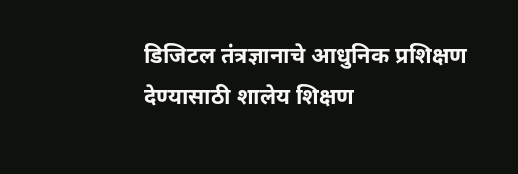डिजिटल तंत्रज्ञानाचे आधुनिक प्रशिक्षण देण्यासाठी शालेय शिक्षण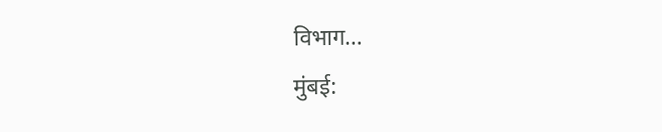विभाग…
मुंबई: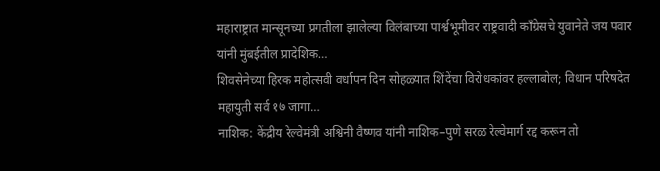महाराष्ट्रात मान्सूनच्या प्रगतीला झालेल्या विलंबाच्या पार्श्वभूमीवर राष्ट्रवादी काँग्रेसचे युवानेते जय पवार यांनी मुंबईतील प्रादेशिक…
शिवसेनेच्या हिरक महोत्सवी वर्धापन दिन सोहळ्यात शिंदेंचा विरोधकांवर हल्लाबोल; विधान परिषदेत महायुती सर्व १७ जागा…
नाशिक: केंद्रीय रेल्वेमंत्री अश्विनी वैष्णव यांनी नाशिक–पुणे सरळ रेल्वेमार्ग रद्द करून तो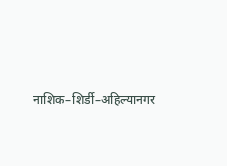नाशिक–शिर्डी–अहिल्यानगर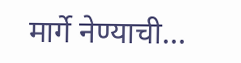मार्गे नेण्याची…